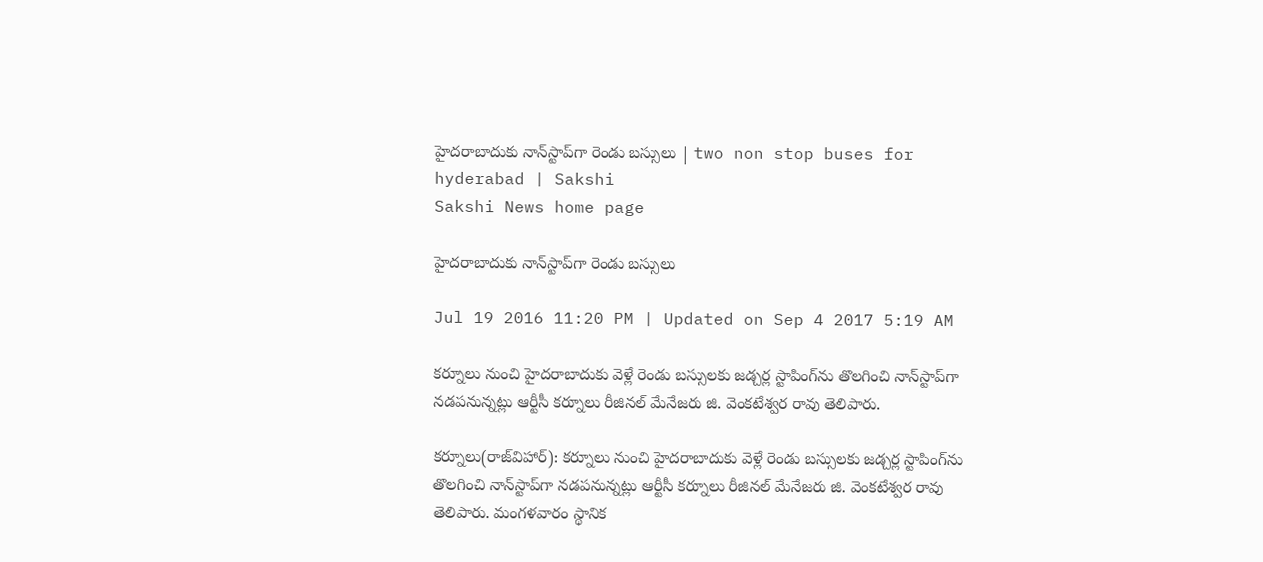హైదరాబాదుకు నాన్‌స్టాప్‌గా రెండు బస్సులు | two non stop buses for hyderabad | Sakshi
Sakshi News home page

హైదరాబాదుకు నాన్‌స్టాప్‌గా రెండు బస్సులు

Jul 19 2016 11:20 PM | Updated on Sep 4 2017 5:19 AM

కర్నూలు నుంచి హైదరాబాదుకు వెళ్లే రెండు బస్సులకు జడ్చర్ల స్టాపింగ్‌ను తొలగించి నాన్‌స్టాప్‌గా నడపనున్నట్లు ఆర్టీసీ కర్నూలు రీజినల్‌ మేనేజరు జి. వెంకటేశ్వర రావు తెలిపారు.

కర్నూలు(రాజ్‌విహార్‌): కర్నూలు నుంచి హైదరాబాదుకు వెళ్లే రెండు బస్సులకు జడ్చర్ల స్టాపింగ్‌ను తొలగించి నాన్‌స్టాప్‌గా నడపనున్నట్లు ఆర్టీసీ కర్నూలు రీజినల్‌ మేనేజరు జి. వెంకటేశ్వర రావు తెలిపారు. మంగళవారం స్థానిక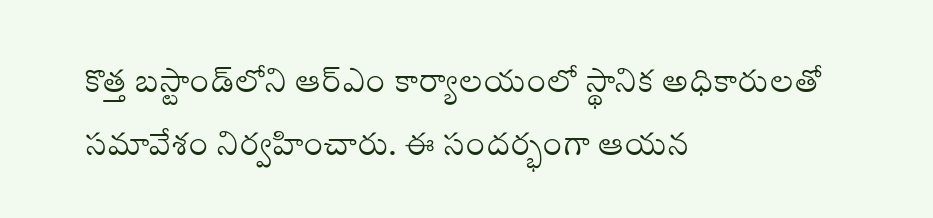కొత్త బస్టాండ్‌లోని ఆర్‌ఎం కార్యాలయంలో స్థానిక అధికారులతో సమావేశం నిర్వహించారు. ఈ సందర్భంగా ఆయన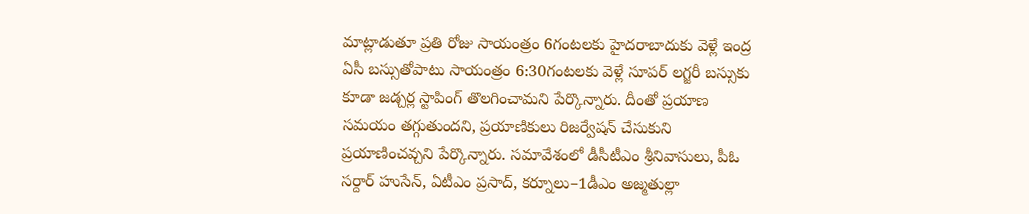మాట్లాడుతూ ప్రతి రోజు సాయంత్రం 6గంటలకు హైదరాబాదుకు వెళ్లే ఇంద్ర ఏసీ బస్సుతోపాటు సాయంత్రం 6:30గంటలకు వెళ్లే సూపర్‌ లగ్జరీ బస్సుకు కూడా జడ్చర్ల స్టాపింగ్‌ తొలగించామని పేర్కొన్నారు. దీంతో ప్రయాణ సమయం తగ్గుతుందని, ప్రయాణికులు రిజర్వేషన్‌ చేసుకుని ప్రయాణించవ్చని పేర్కొన్నారు. సమావేశంలో డీసీటీఎం శ్రీనివాసులు, పీఓ సర్దార్‌ హుసేన్, ఏటీఎం ప్రసాద్, కర్నూలు–1డీఎం అజ్మతుల్లా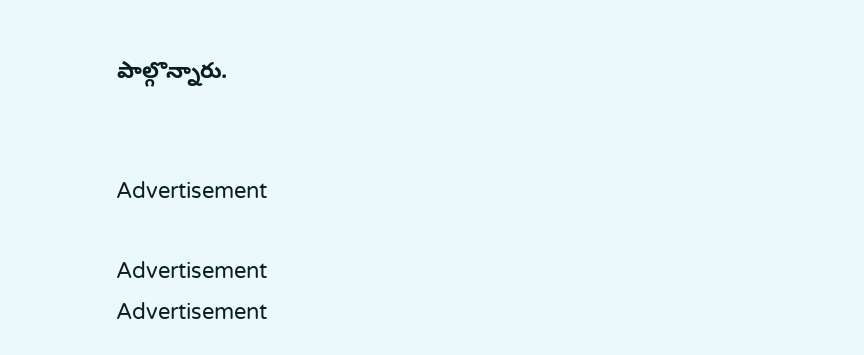పాల్గొన్నారు.


Advertisement

Advertisement
Advertisement